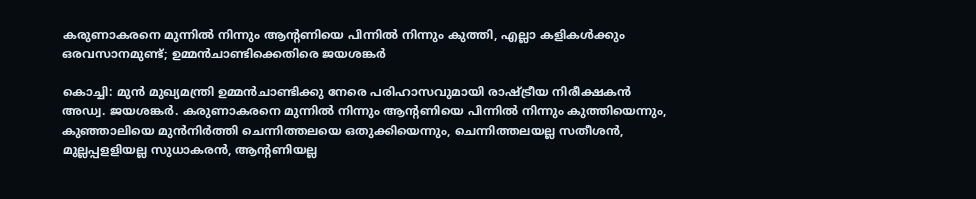കരുണാകരനെ മുന്നില്‍ നിന്നും ആന്റണിയെ പിന്നില്‍ നിന്നും കുത്തി, എല്ലാ കളികള്‍ക്കും ഒരവസാനമുണ്ട്; ഉമ്മന്‍ചാണ്ടിക്കെതിരെ ജയശങ്കര്‍

കൊച്ചി: മുന്‍ മുഖ്യമന്ത്രി ഉമ്മന്‍ചാണ്ടിക്കു നേരെ പരിഹാസവുമായി രാഷ്ട്രീയ നിരീക്ഷകന്‍ അഡ്വ. ജയശങ്കര്‍. കരുണാകരനെ മുന്നില്‍ നിന്നും ആന്റണിയെ പിന്നില്‍ നിന്നും കുത്തിയെന്നും, കുഞ്ഞാലിയെ മുന്‍നിര്‍ത്തി ചെന്നിത്തലയെ ഒതുക്കിയെന്നും, ചെന്നിത്തലയല്ല സതീശന്‍, മുല്ലപ്പളളിയല്ല സുധാകരന്‍, ആന്റണിയല്ല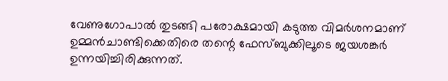വേണുഗോപാല്‍ തുടങ്ങി പരോക്ഷമായി കടുത്ത വിമര്‍ശനമാണ് ഉമ്മന്‍ചാണ്ടിക്കെതിരെ തന്റെ ഫേസ്ബുക്കിലൂടെ ജയശങ്കര്‍ ഉന്നയിച്ചിരിക്കുന്നത്.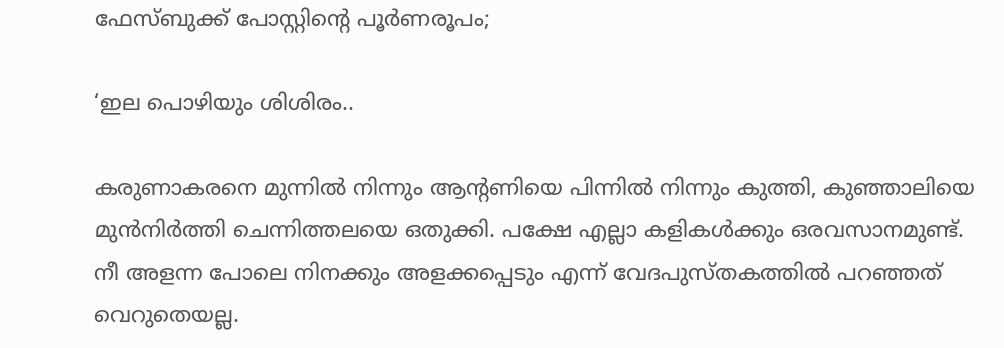ഫേസ്ബുക്ക് പോസ്റ്റിന്റെ പൂര്‍ണരൂപം;

‘ഇല പൊഴിയും ശിശിരം..

കരുണാകരനെ മുന്നില്‍ നിന്നും ആന്റണിയെ പിന്നില്‍ നിന്നും കുത്തി, കുഞ്ഞാലിയെ മുന്‍നിര്‍ത്തി ചെന്നിത്തലയെ ഒതുക്കി. പക്ഷേ എല്ലാ കളികള്‍ക്കും ഒരവസാനമുണ്ട്. നീ അളന്ന പോലെ നിനക്കും അളക്കപ്പെടും എന്ന് വേദപുസ്തകത്തില്‍ പറഞ്ഞത് വെറുതെയല്ല.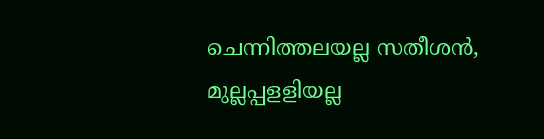ചെന്നിത്തലയല്ല സതീശന്‍, മുല്ലപ്പളളിയല്ല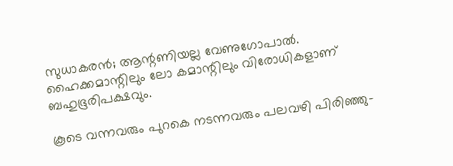സുധാകരന്‍; ആന്റണിയല്ല വേണുഗോപാല്‍. ഹൈക്കമാന്റിലും ലോ കമാന്റിലും വിരോധികളാണ് ബഹുഭൂരിപക്ഷവും.

കൂടെ വന്നവരും പുറകെ നടന്നവരും പലവഴി പിരിഞ്ഞു-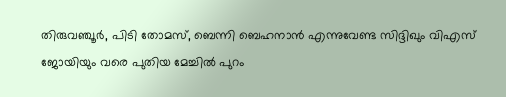തിരുവഞ്ചൂര്‍, പിടി തോമസ്, ബെന്നി ബെഹനാന്‍ എന്നുവേണ്ട സിദ്ദിഖും വിഎസ് ജോയിയും വരെ പുതിയ മേച്ചില്‍ പുറം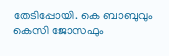തേടിപ്പോയി. കെ ബാബുവും കെസി ജോസഫും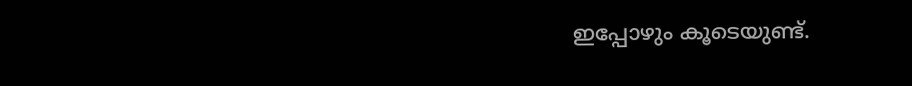ഇപ്പോഴും കൂടെയുണ്ട്.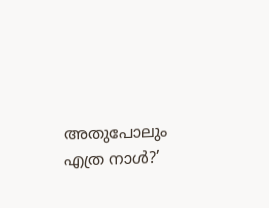അതുപോലും എത്ര നാള്‍?’